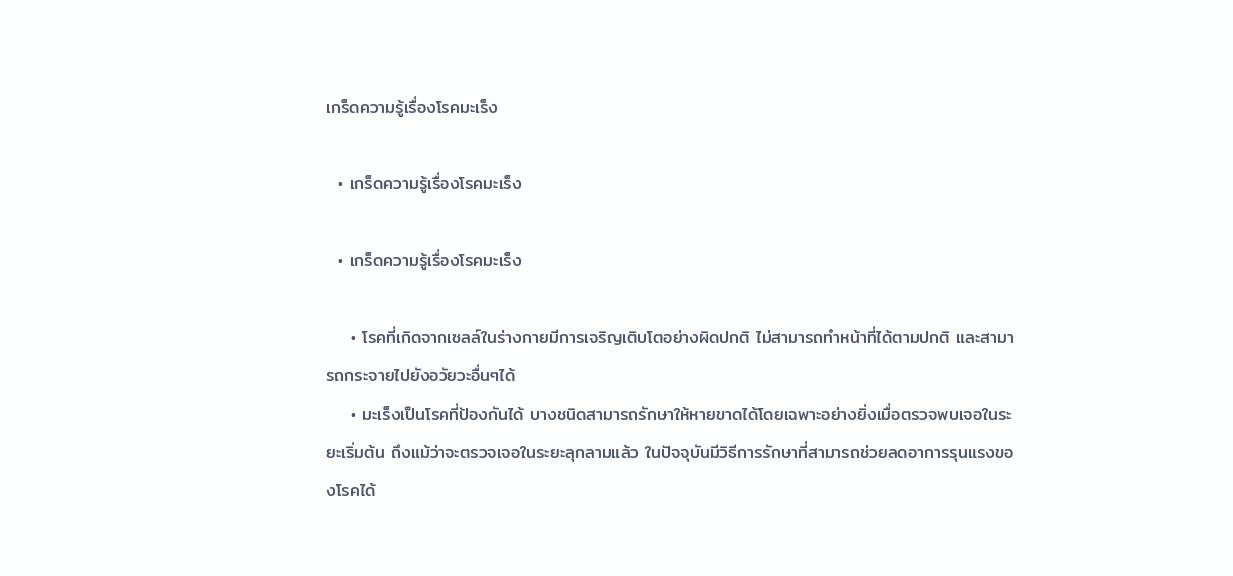เกร็ดความรู้เรื่องโรคมะเร็ง

  • เกร็ดความรู้เรื่องโรคมะเร็ง

  • เกร็ดความรู้เรื่องโรคมะเร็ง

    • โรคที่เกิดจากเซลล์ในร่างกายมีการเจริญเติบโตอย่างผิดปกติ ไม่สามารถทำหน้าที่ได้ตามปกติ และสามารถกระจายไปยังอวัยวะอื่นๆได้
    • มะเร็งเป็นโรคที่ป้องกันได้ บางชนิดสามารถรักษาให้หายขาดได้โดยเฉพาะอย่างยิ่งเมื่อตรวจพบเจอในระยะเริ่มต้น ถึงแม้ว่าจะตรวจเจอในระยะลุกลามแล้ว ในปัจจุบันมีวิธีการรักษาที่สามารถช่วยลดอาการรุนแรงของโรคได้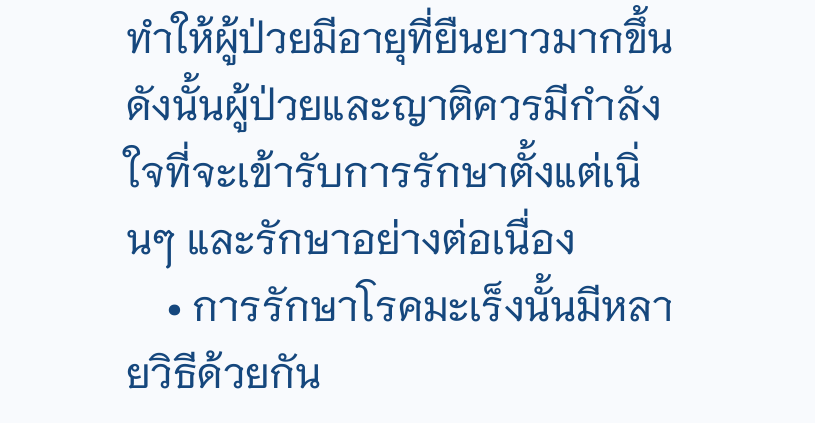ทำให้ผู้ป่วยมีอายุที่ยืนยาวมากขึ้น ดังนั้นผู้ป่วยและญาติควรมีกำลังใจที่จะเข้ารับการรักษาตั้งแต่เนิ่นๆ และรักษาอย่างต่อเนื่อง
    • การรักษาโรคมะเร็งนั้นมีหลายวิธีด้วยกัน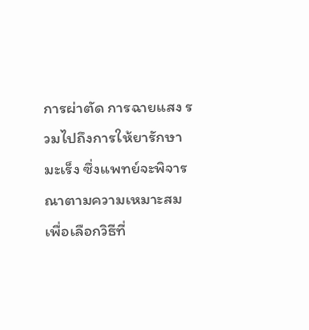การผ่าตัด การฉายแสง รวมไปถึงการให้ยารักษามะเร็ง ซึ่งแพทย์จะพิจารณาตามความเหมาะสม เพื่อเลือกวิธีที่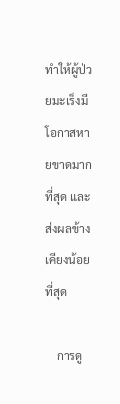ทำให้ผู้ป่วยมะเร็งมีโอกาสหายขาดมากที่สุด และส่งผลข้างเคียงน้อยที่สุด

    การดู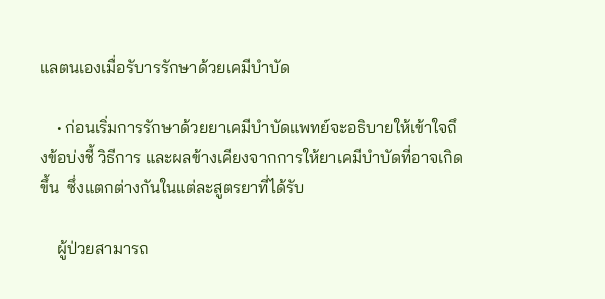แลตนเองเมื่อรับารรักษาด้วยเคมีบำบัด

    • ก่อนเริ่มการรักษาด้วยยาเคมีบำบัดแพทย์จะอธิบายให้เข้าใจถึงข้อบ่งชี้ วิธีการ และผลข้างเคียงจากการให้ยาเคมีบำบัดที่อาจเกิดขึ้น  ซึ่งแตกต่างกันในแต่ละสูตรยาที่ได้รับ

    ผู้ป่วยสามารถ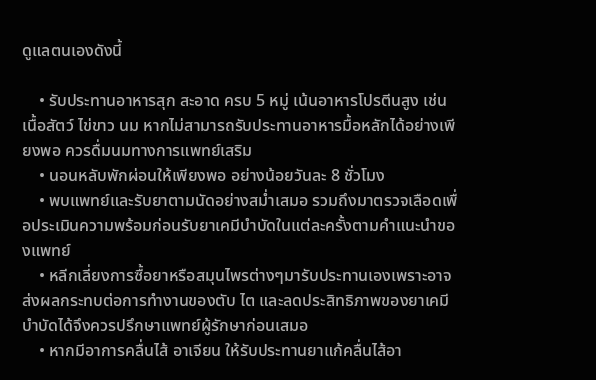ดูแลตนเองดังนี้

    • รับประทานอาหารสุก สะอาด ครบ 5 หมู่ เน้นอาหารโปรตีนสูง เช่น เนื้อสัตว์ ไข่ขาว นม หากไม่สามารถรับประทานอาหารมื้อหลักได้อย่างเพียงพอ ควรดื่มนมทางการแพทย์เสริม
    • นอนหลับพักผ่อนให้เพียงพอ อย่างน้อยวันละ 8 ชั่วโมง
    • พบแพทย์และรับยาตามนัดอย่างสม่ำเสมอ รวมถึงมาตรวจเลือดเพื่อประเมินความพร้อมก่อนรับยาเคมีบำบัดในแต่ละครั้งตามคำแนะนำของแพทย์
    • หลีกเลี่ยงการซื้อยาหรือสมุนไพรต่างๆมารับประทานเองเพราะอาจส่งผลกระทบต่อการทำงานของตับ ไต และลดประสิทธิภาพของยาเคมีบำบัดได้จึงควรปรึกษาแพทย์ผู้รักษาก่อนเสมอ
    • หากมีอาการคลื่นไส้ อาเจียน ให้รับประทานยาแก้คลื่นไส้อา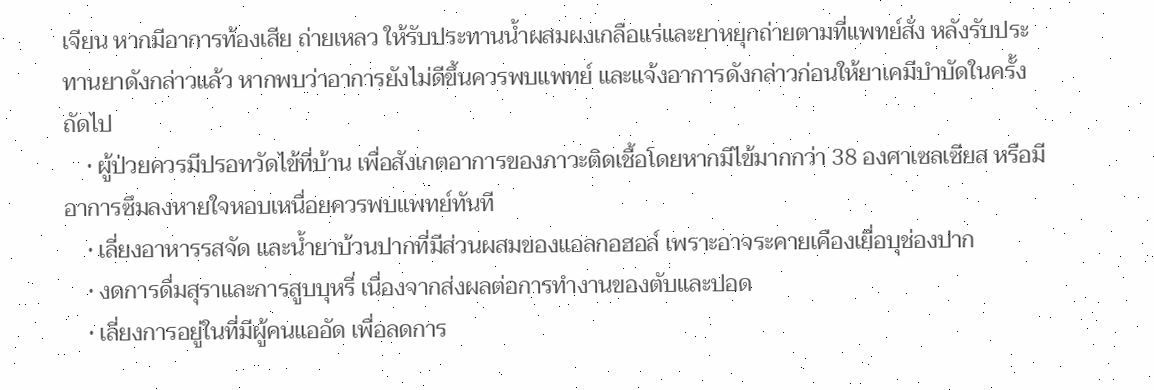เจียน หากมีอาการท้องเสีย ถ่ายเหลว ให้รับประทานน้ำผสมผงเกลือแร่และยาหยุกถ่ายตามที่แพทย์สั่ง หลังรับประทานยาดังกล่าวแล้ว หากพบว่าอาการยังไม่ดีขึ้นควรพบแพทย์ และแจ้งอาการดังกล่าวก่อนให้ยาเคมีบำบัดในครั้งถัดไป
    • ผู้ป่วยควรมีปรอทวัดไข้ที่บ้าน เพื่อสังเกตอาการของภาวะติดเชื้อโดยหากมีไข้มากกว่า 38 องศาเซลเซียส หรือมีอาการซึมลงหายใจหอบเหนื่อยควรพบแพทย์ทันที
    • เลี่ยงอาหารรสจัด และน้ำยาบ้วนปากที่มีส่วนผสมของแอลกอฮอล์ เพราะอาจระคายเคืองเยื่อบุช่องปาก
    • งดการดื่มสุราและการสูบบุหรี่ เนื่องจากส่งผลต่อการทำงานของตับและปอด
    • เลี่ยงการอยู่ในที่มีผู้คนแออัด เพื่อลดการ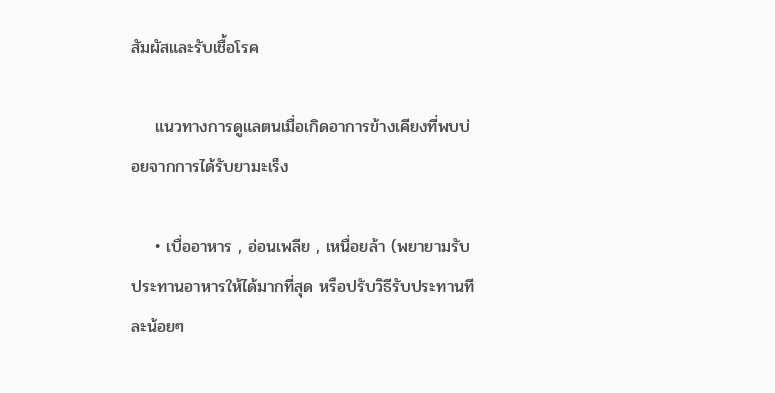สัมผัสและรับเชื้อโรค

    แนวทางการดูแลตนเมื่อเกิดอาการข้างเคียงที่พบบ่อยจากการได้รับยามะเร็ง

    • เบื่ออาหาร , อ่อนเพลีย , เหนื่อยล้า (พยายามรับประทานอาหารให้ได้มากที่สุด หรือปรับวิธีรับประทานทีละน้อยๆ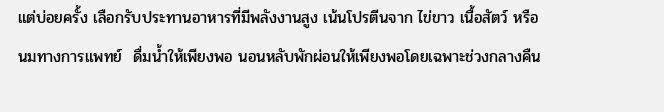แต่บ่อยครั้ง เลือกรับประทานอาหารที่มีพลังงานสูง เน้นโปรตีนจาก ไข่ขาว เนื้อสัตว์ หรือนมทางการแพทย์  ดื่มน้ำให้เพียงพอ นอนหลับพักผ่อนให้เพียงพอโดยเฉพาะช่วงกลางคืน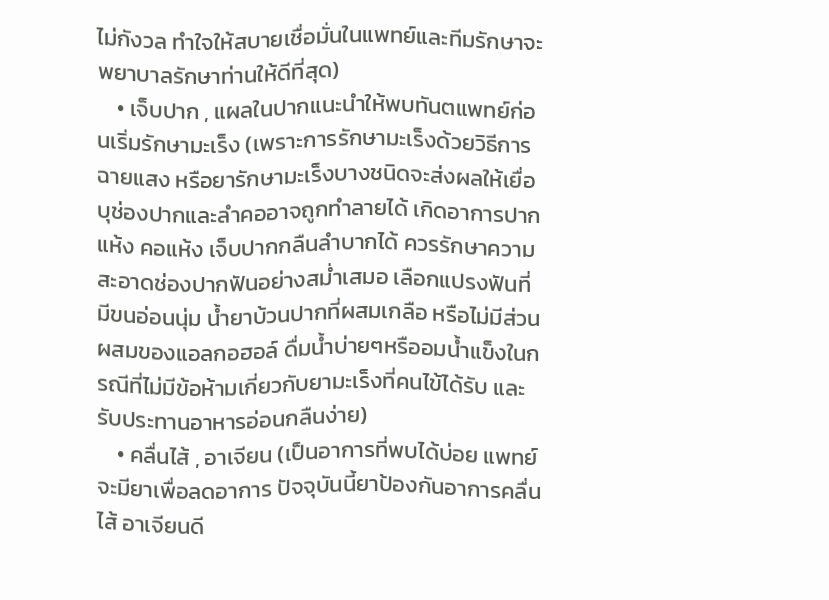ไม่กังวล ทำใจให้สบายเชื่อมั่นในแพทย์และทีมรักษาจะพยาบาลรักษาท่านให้ดีที่สุด)
    • เจ็บปาก , แผลในปากแนะนำให้พบทันตแพทย์ก่อนเริ่มรักษามะเร็ง (เพราะการรักษามะเร็งด้วยวิธีการฉายแสง หรือยารักษามะเร็งบางชนิดจะส่งผลให้เยื่อบุช่องปากและลำคออาจถูกทำลายได้ เกิดอาการปากแห้ง คอแห้ง เจ็บปากกลืนลำบากได้ ควรรักษาความสะอาดช่องปากฟันอย่างสม่ำเสมอ เลือกแปรงฟันที่มีขนอ่อนนุ่ม น้ำยาบ้วนปากที่ผสมเกลือ หรือไม่มีส่วนผสมของแอลกอฮอล์ ดื่มน้ำบ่ายๆหรืออมน้ำแข็งในกรณีที่ไม่มีข้อห้ามเกี่ยวกับยามะเร็งที่คนไข้ได้รับ และรับประทานอาหารอ่อนกลืนง่าย)
    • คลื่นไส้ , อาเจียน (เป็นอาการที่พบได้บ่อย แพทย์จะมียาเพื่อลดอาการ ปัจจุบันนี้ยาป้องกันอาการคลื่นไส้ อาเจียนดี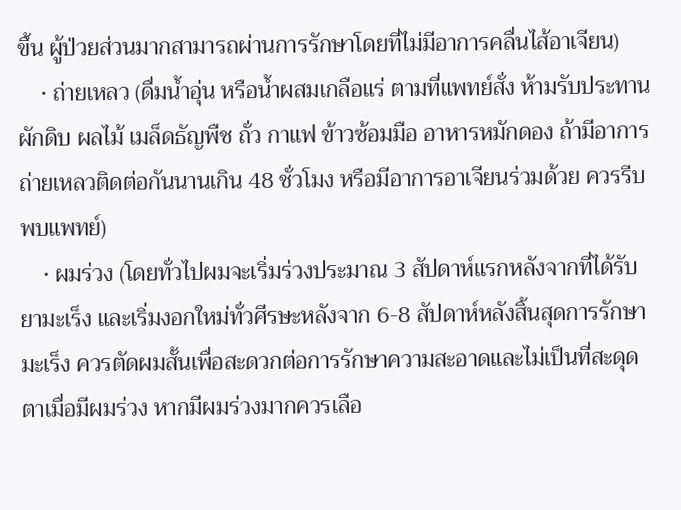ขึ้น ผู้ป่วยส่วนมากสามารถผ่านการรักษาโดยที่ไม่มีอาการคลื่นไส้อาเจียน)
    • ถ่ายเหลว (ดื่มน้ำอุ่น หรือน้ำผสมเกลือแร่ ตามที่แพทย์สั่ง ห้ามรับประทานผักดิบ ผลไม้ เมล็ดธัญพืช ถั่ว กาแฟ ข้าวซ้อมมือ อาหารหมักดอง ถ้ามีอาการถ่ายเหลวติดต่อกันนานเกิน 48 ชั่วโมง หรือมีอาการอาเจียนร่วมด้วย ควรรีบพบแพทย์)
    • ผมร่วง (โดยทั่วไปผมจะเริ่มร่วงประมาณ 3 สัปดาห์แรกหลังจากที่ได้รับยามะเร็ง และเริ่มงอกใหม่ทั่วศีรษะหลังจาก 6-8 สัปดาห์หลังสิ้นสุดการรักษามะเร็ง ควรตัดผมสั้นเพื่อสะดวกต่อการรักษาความสะอาดและไม่เป็นที่สะดุดตาเมื่อมีผมร่วง หากมีผมร่วงมากควรเลือ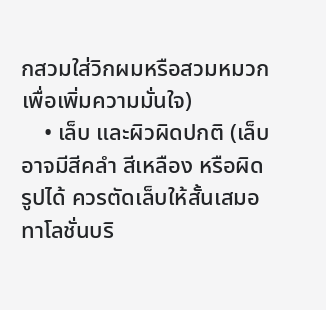กสวมใส่วิกผมหรือสวมหมวกเพื่อเพิ่มความมั่นใจ)
    • เล็บ และผิวผิดปกติ (เล็บอาจมีสีคลำ สีเหลือง หรือผิดรูปได้ ควรตัดเล็บให้สั้นเสมอ ทาโลชั่นบริ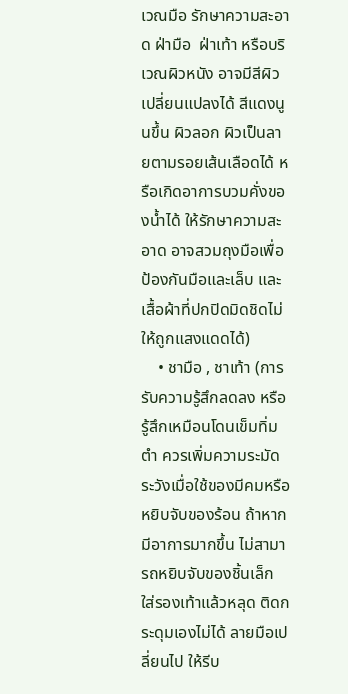เวณมือ รักษาความสะอาด ฝ่ามือ  ฝ่าเท้า หรือบริเวณผิวหนัง อาจมีสีผิวเปลี่ยนแปลงได้ สีแดงนูนขึ้น ผิวลอก ผิวเป็นลายตามรอยเส้นเลือดได้ หรือเกิดอาการบวมคั่งของน้ำได้ ให้รักษาความสะอาด อาจสวมถุงมือเพื่อป้องกันมือและเล็บ และเสื้อผ้าที่ปกปิดมิดชิดไม่ให้ถูกแสงแดดได้)
    • ชามือ , ชาเท้า (การรับความรู้สึกลดลง หรือรู้สึกเหมือนโดนเข็มทิ่มตำ ควรเพิ่มความระมัดระวังเมื่อใช้ของมีคมหรือหยิบจับของร้อน ถ้าหากมีอาการมากขึ้น ไม่สามารถหยิบจับของชิ้นเล็ก ใส่รองเท้าแล้วหลุด ติดกระดุมเองไม่ได้ ลายมือเปลี่ยนไป ให้รีบ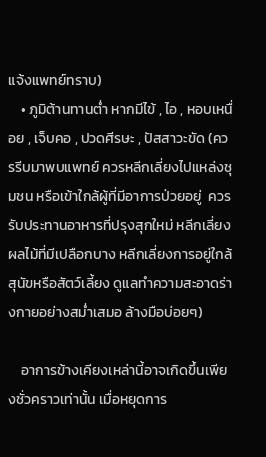แจ้งแพทย์ทราบ)
    • ภูมิต้านทานต่ำ หากมีไข้ , ไอ , หอบเหนื่อย , เจ็บคอ , ปวดศีรษะ , ปัสสาวะขัด (ควรรีบมาพบแพทย์ ควรหลีกเลี่ยงไปแหล่งชุมชน หรือเข้าใกล้ผู้ที่มีอาการป่วยอยู่  ควรรับประทานอาหารที่ปรุงสุกใหม่ หลีกเลี่ยงผลไม้ที่มีเปลือกบาง หลีกเลี่ยงการอยู่ใกล้สุนัขหรือสัตว์เลี้ยง ดูแลทำความสะอาดร่างกายอย่างสม่ำเสมอ ล้างมือบ่อยๆ)

    อาการข้างเคียงเหล่านี้อาจเกิดขึ้นเพียงชั่วคราวเท่านั้น เมื่อหยุดการ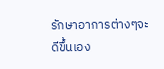รักษาอาการต่างๆจะดีขึ้นเอง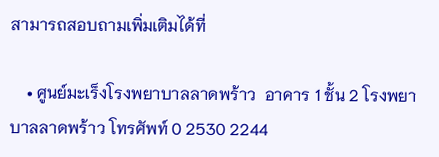สามารถสอบถามเพิ่มเติมได้ที่

    • ศูนย์มะเร็งโรงพยาบาลลาดพร้าว  อาคาร 1 ชั้น 2 โรงพยาบาลลาดพร้าว โทรศัพท์ 0 2530 2244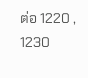ต่อ 1220 , 1230